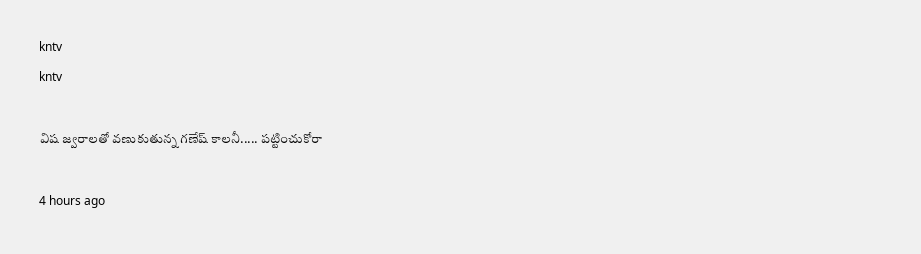kntv
kntv

విష జ్వరాలతో వణుకుతున్న గణేష్ కాలనీ..... పట్టించుకోరా

4 hours ago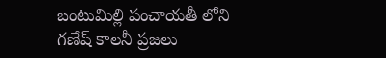బంటుమిల్లి పంచాయతీ లోని గణేష్ కాలనీ ప్రజలు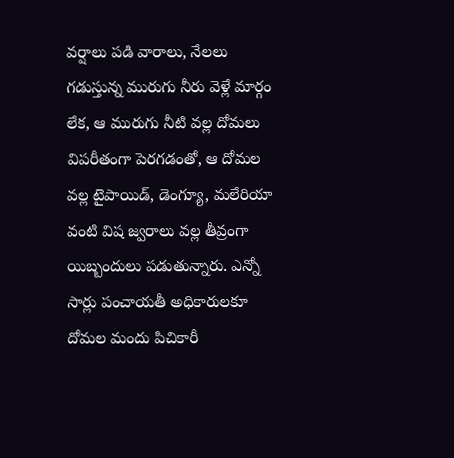వర్షాలు పడి వారాలు, నేలలు గడుస్తున్న మురుగు నీరు వెళ్లే మార్గం లేక, ఆ మురుగు నీటి వల్ల దోమలు విపరీతంగా పెరగడంతో, ఆ దోమల వల్ల టైపాయిడ్, డెంగ్యూ, మలేరియా వంటి విష జ్వరాలు వల్ల తీవ్రంగా యిబ్బందులు పడుతున్నారు. ఎన్నో సార్లు పంచాయతీ అధికారులకూ దోమల మందు పిచికారీ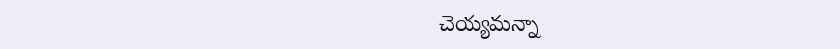చెయ్యమన్నా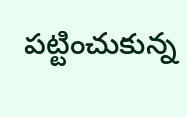పట్టించుకున్న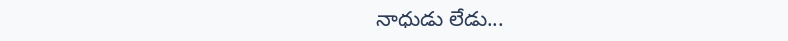నాధుడు లేడు...